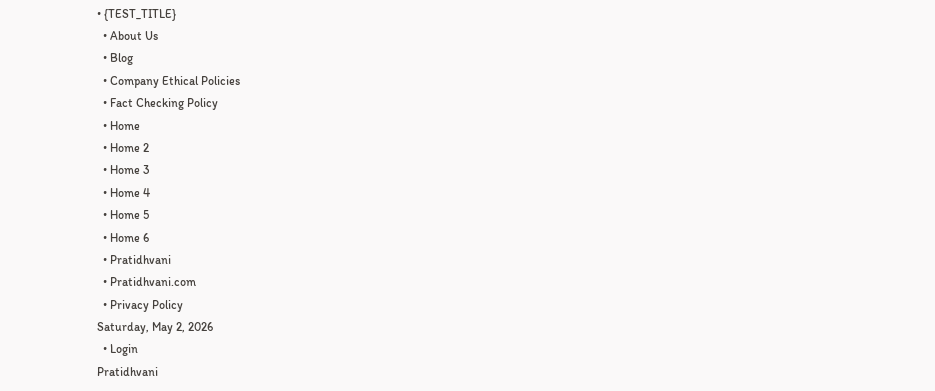• {TEST_TITLE}
  • About Us
  • Blog
  • Company Ethical Policies
  • Fact Checking Policy
  • Home
  • Home 2
  • Home 3
  • Home 4
  • Home 5
  • Home 6
  • Pratidhvani
  • Pratidhvani.com
  • Privacy Policy
Saturday, May 2, 2026
  • Login
Pratidhvani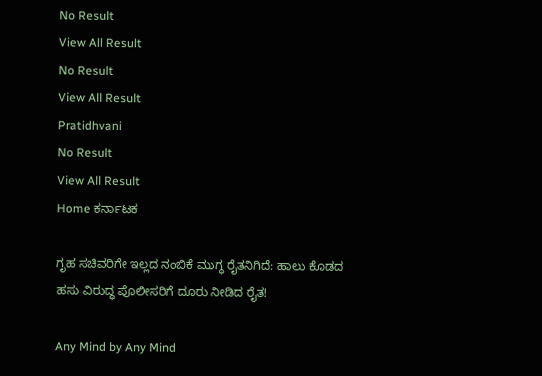No Result
View All Result
No Result
View All Result
Pratidhvani
No Result
View All Result
Home ಕರ್ನಾಟಕ

ಗೃಹ ಸಚಿವರಿಗೇ ಇಲ್ಲದ ನಂಬಿಕೆ ಮುಗ್ಧ ರೈತನಿಗಿದೆ: ಹಾಲು ಕೊಡದ ಹಸು ವಿರುದ್ಧ ಪೊಲೀಸರಿಗೆ ದೂರು ನೀಡಿದ ರೈತ!

Any Mind by Any Mind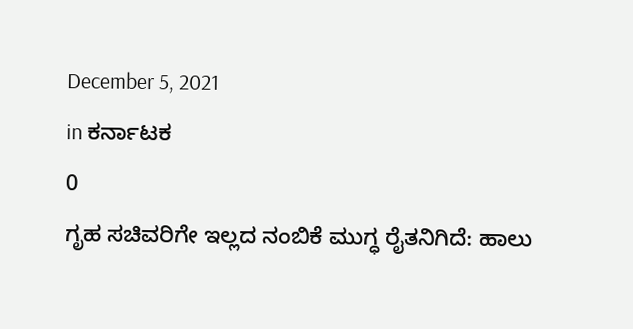December 5, 2021
in ಕರ್ನಾಟಕ
0
ಗೃಹ ಸಚಿವರಿಗೇ ಇಲ್ಲದ ನಂಬಿಕೆ ಮುಗ್ಧ ರೈತನಿಗಿದೆ: ಹಾಲು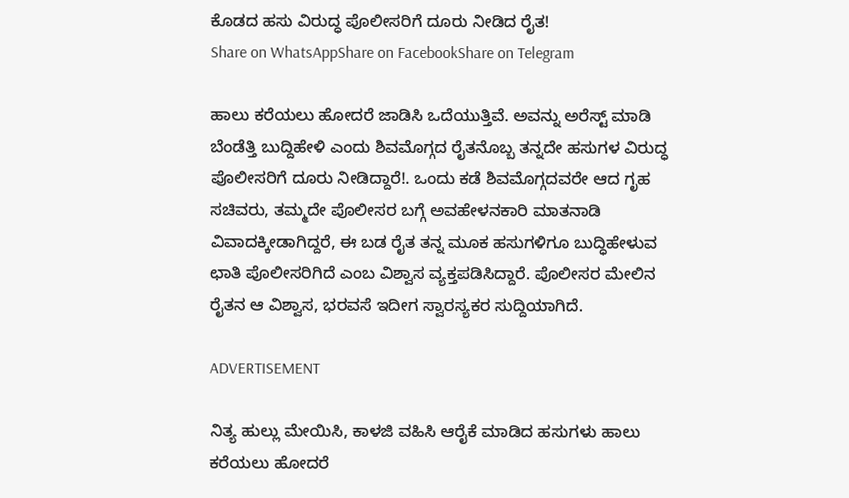ಕೊಡದ ಹಸು ವಿರುದ್ಧ ಪೊಲೀಸರಿಗೆ ದೂರು ನೀಡಿದ ರೈತ!
Share on WhatsAppShare on FacebookShare on Telegram

ಹಾಲು ಕರೆಯಲು ಹೋದರೆ ಜಾಡಿಸಿ ಒದೆಯುತ್ತಿವೆ. ಅವನ್ನು ಅರೆಸ್ಟ್ ಮಾಡಿ ಬೆಂಡೆತ್ತಿ ಬುದ್ದಿಹೇಳಿ ಎಂದು ಶಿವಮೊಗ್ಗದ ರೈತನೊಬ್ಬ ತನ್ನದೇ ಹಸುಗಳ ವಿರುದ್ಧ ಪೊಲೀಸರಿಗೆ ದೂರು ನೀಡಿದ್ದಾರೆ!. ಒಂದು ಕಡೆ ಶಿವಮೊಗ್ಗದವರೇ ಆದ ಗೃಹ ಸಚಿವರು, ತಮ್ಮದೇ ಪೊಲೀಸರ ಬಗ್ಗೆ ಅವಹೇಳನಕಾರಿ ಮಾತನಾಡಿ ವಿವಾದಕ್ಕೀಡಾಗಿದ್ದರೆ, ಈ ಬಡ ರೈತ ತನ್ನ ಮೂಕ ಹಸುಗಳಿಗೂ ಬುದ್ಧಿಹೇಳುವ ಛಾತಿ ಪೊಲೀಸರಿಗಿದೆ ಎಂಬ ವಿಶ್ವಾಸ ವ್ಯಕ್ತಪಡಿಸಿದ್ದಾರೆ. ಪೊಲೀಸರ ಮೇಲಿನ ರೈತನ ಆ ವಿಶ್ವಾಸ, ಭರವಸೆ ಇದೀಗ ಸ್ವಾರಸ್ಯಕರ ಸುದ್ದಿಯಾಗಿದೆ.

ADVERTISEMENT

ನಿತ್ಯ ಹುಲ್ಲು ಮೇಯಿಸಿ, ಕಾಳಜಿ ವಹಿಸಿ ಆರೈಕೆ ಮಾಡಿದ ಹಸುಗಳು ಹಾಲು ಕರೆಯಲು ಹೋದರೆ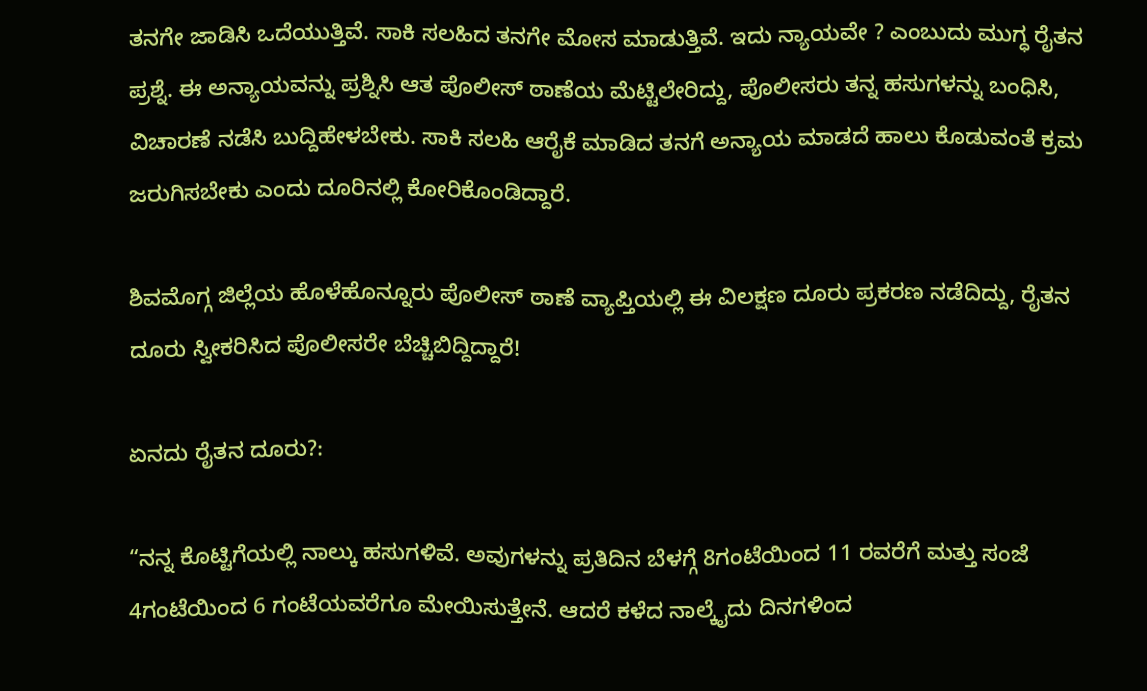ತನಗೇ ಜಾಡಿಸಿ ಒದೆಯುತ್ತಿವೆ. ಸಾಕಿ ಸಲಹಿದ ತನಗೇ ಮೋಸ ಮಾಡುತ್ತಿವೆ. ಇದು ನ್ಯಾಯವೇ ? ಎಂಬುದು ಮುಗ್ಧ ರೈತನ ಪ್ರಶ್ನೆ. ಈ ಅನ್ಯಾಯವನ್ನು ಪ್ರಶ್ನಿಸಿ ಆತ ಪೊಲೀಸ್ ಠಾಣೆಯ ಮೆಟ್ಟಿಲೇರಿದ್ದು, ಪೊಲೀಸರು ತನ್ನ ಹಸುಗಳನ್ನು ಬಂಧಿಸಿ, ವಿಚಾರಣೆ ನಡೆಸಿ ಬುದ್ದಿಹೇಳಬೇಕು. ಸಾಕಿ ಸಲಹಿ ಆರೈಕೆ ಮಾಡಿದ ತನಗೆ ಅನ್ಯಾಯ ಮಾಡದೆ ಹಾಲು ಕೊಡುವಂತೆ ಕ್ರಮ ಜರುಗಿಸಬೇಕು ಎಂದು ದೂರಿನಲ್ಲಿ ಕೋರಿಕೊಂಡಿದ್ದಾರೆ.

ಶಿವಮೊಗ್ಗ ಜಿಲ್ಲೆಯ ಹೊಳೆಹೊನ್ನೂರು ಪೊಲೀಸ್ ಠಾಣೆ ವ್ಯಾಪ್ತಿಯಲ್ಲಿ ಈ ವಿಲಕ್ಷಣ ದೂರು ಪ್ರಕರಣ ನಡೆದಿದ್ದು, ರೈತನ ದೂರು ಸ್ವೀಕರಿಸಿದ ಪೊಲೀಸರೇ ಬೆಚ್ಚಿಬಿದ್ದಿದ್ದಾರೆ!

ಏನದು ರೈತನ ದೂರು?:

“ನನ್ನ ಕೊಟ್ಟಿಗೆಯಲ್ಲಿ ನಾಲ್ಕು ಹಸುಗಳಿವೆ. ಅವುಗಳನ್ನು ಪ್ರತಿದಿನ ಬೆಳಗ್ಗೆ 8ಗಂಟೆಯಿಂದ 11 ರವರೆಗೆ ಮತ್ತು ಸಂಜೆ 4ಗಂಟೆಯಿಂದ 6 ಗಂಟೆಯವರೆಗೂ ಮೇಯಿಸುತ್ತೇನೆ. ಆದರೆ ಕಳೆದ ನಾಲ್ಕೈದು ದಿನಗಳಿಂದ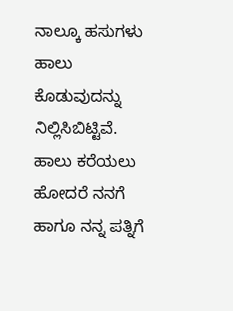ನಾಲ್ಕೂ ಹಸುಗಳು ಹಾಲು ಕೊಡುವುದನ್ನು ನಿಲ್ಲಿಸಿಬಿಟ್ಟಿವೆ. ಹಾಲು ಕರೆಯಲು ಹೋದರೆ ನನಗೆ ಹಾಗೂ ನನ್ನ ಪತ್ನಿಗೆ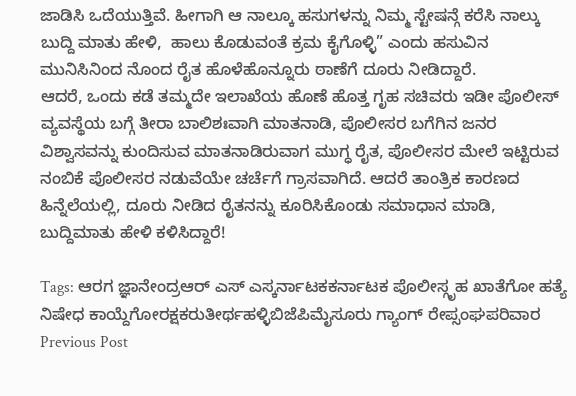ಜಾಡಿಸಿ ಒದೆಯುತ್ತಿವೆ. ಹೀಗಾಗಿ ಆ ನಾಲ್ಕೂ ಹಸುಗಳನ್ನು ನಿಮ್ಮ ಸ್ಟೇಷನ್ಗೆ ಕರೆಸಿ ನಾಲ್ಕು ಬುದ್ದಿ ಮಾತು ಹೇಳಿ,  ಹಾಲು ಕೊಡುವಂತೆ ಕ್ರಮ ಕೈಗೊಳ್ಳಿ” ಎಂದು ಹಸುವಿನ ಮುನಿಸಿನಿಂದ ನೊಂದ ರೈತ ಹೊಳೆಹೊನ್ನೂರು ಠಾಣೆಗೆ ದೂರು ನೀಡಿದ್ದಾರೆ.
ಆದರೆ, ಒಂದು ಕಡೆ ತಮ್ಮದೇ ಇಲಾಖೆಯ ಹೊಣೆ ಹೊತ್ತ ಗೃಹ ಸಚಿವರು ಇಡೀ ಪೊಲೀಸ್ ವ್ಯವಸ್ಥೆಯ ಬಗ್ಗೆ ತೀರಾ ಬಾಲಿಶಃವಾಗಿ ಮಾತನಾಡಿ, ಪೊಲೀಸರ ಬಗೆಗಿನ ಜನರ ವಿಶ್ವಾಸವನ್ನು ಕುಂದಿಸುವ ಮಾತನಾಡಿರುವಾಗ ಮುಗ್ಧ ರೈತ, ಪೊಲೀಸರ ಮೇಲೆ ಇಟ್ಟಿರುವ ನಂಬಿಕೆ ಪೊಲೀಸರ ನಡುವೆಯೇ ಚರ್ಚೆಗೆ ಗ್ರಾಸವಾಗಿದೆ. ಆದರೆ ತಾಂತ್ರಿಕ ಕಾರಣದ ಹಿನ್ನೆಲೆಯಲ್ಲಿ, ದೂರು ನೀಡಿದ ರೈತನನ್ನು ಕೂರಿಸಿಕೊಂಡು ಸಮಾಧಾನ ಮಾಡಿ, ಬುದ್ದಿಮಾತು ಹೇಳಿ ಕಳಿಸಿದ್ದಾರೆ!

Tags: ಆರಗ ಜ್ಞಾನೇಂದ್ರಆರ್ ಎಸ್ ಎಸ್ಕರ್ನಾಟಕಕರ್ನಾಟಕ ಪೊಲೀಸ್ಗೃಹ ಖಾತೆಗೋ ಹತ್ಯೆ ನಿಷೇಧ ಕಾಯ್ದೆಗೋರಕ್ಷಕರುತೀರ್ಥಹಳ್ಳಿಬಿಜೆಪಿಮೈಸೂರು ಗ್ಯಾಂಗ್ ರೇಪ್ಸಂಘಪರಿವಾರ
Previous Post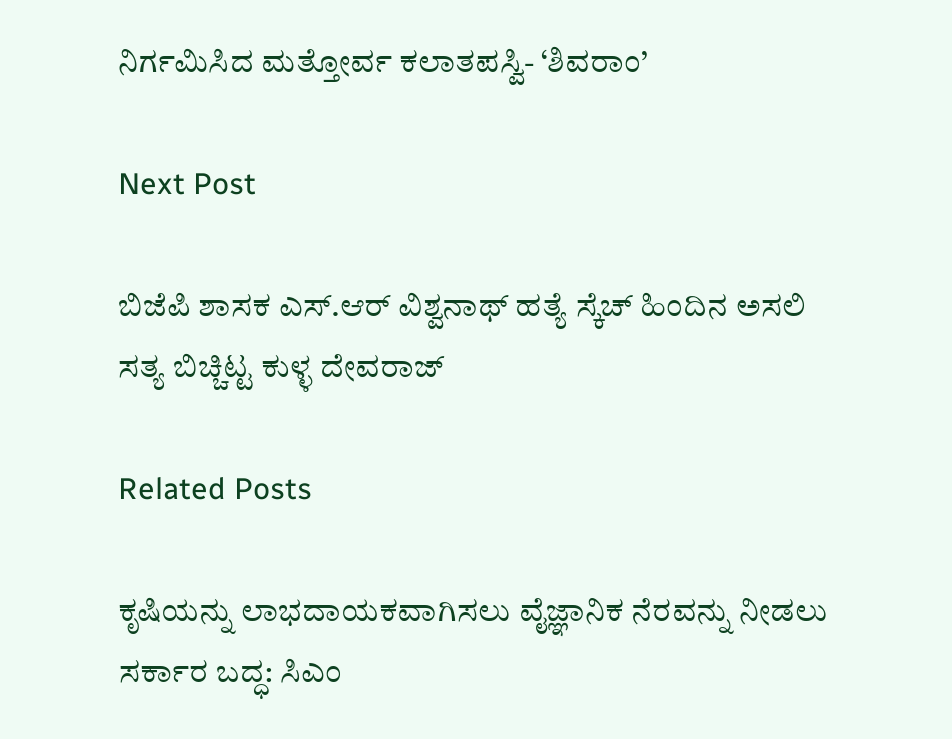ನಿರ್ಗಮಿಸಿದ ಮತ್ತೋರ್ವ ಕಲಾತಪಸ್ವಿ- ‘ಶಿವರಾಂ’

Next Post

ಬಿಜೆಪಿ ಶಾಸಕ ಎಸ್.ಆರ್ ವಿಶ್ವನಾಥ್ ಹತ್ಯೆ ಸ್ಕೆಚ್ ಹಿಂದಿನ ಅಸಲಿ ಸತ್ಯ ಬಿಚ್ಚಿಟ್ಟ ಕುಳ್ಳ ದೇವರಾಜ್

Related Posts

ಕೃಷಿಯನ್ನು ಲಾಭದಾಯಕವಾಗಿಸಲು ವೈಜ್ಞಾನಿಕ ನೆರವನ್ನು ನೀಡಲು ಸರ್ಕಾರ ಬದ್ಧ: ಸಿಎಂ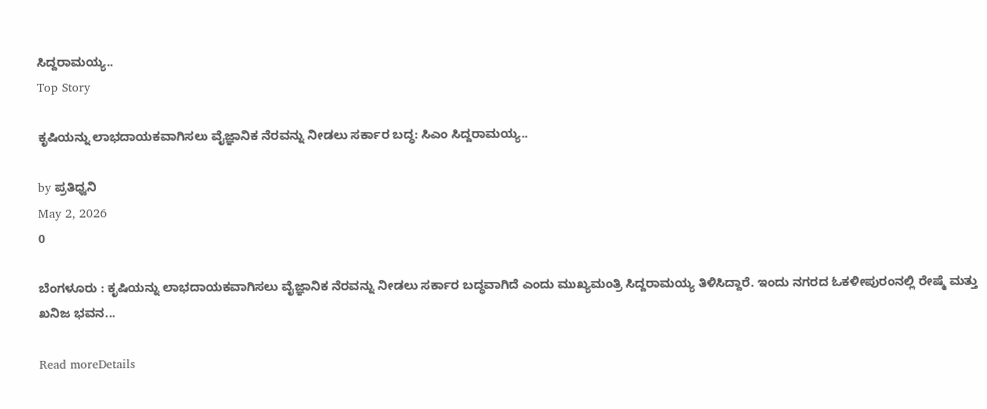ಸಿದ್ದರಾಮಯ್ಯ..
Top Story

ಕೃಷಿಯನ್ನು ಲಾಭದಾಯಕವಾಗಿಸಲು ವೈಜ್ಞಾನಿಕ ನೆರವನ್ನು ನೀಡಲು ಸರ್ಕಾರ ಬದ್ಧ: ಸಿಎಂ ಸಿದ್ದರಾಮಯ್ಯ..

by ಪ್ರತಿಧ್ವನಿ
May 2, 2026
0

ಬೆಂಗಳೂರು : ಕೃಷಿಯನ್ನು ಲಾಭದಾಯಕವಾಗಿಸಲು ವೈಜ್ಞಾನಿಕ ನೆರವನ್ನು ನೀಡಲು ಸರ್ಕಾರ ಬದ್ಧವಾಗಿದೆ ಎಂದು ಮುಖ್ಯಮಂತ್ರಿ ಸಿದ್ದರಾಮಯ್ಯ ತಿಳಿಸಿದ್ದಾರೆ. ಇಂದು ನಗರದ ಓಕಳೀಪುರಂನಲ್ಲಿ ರೇಷ್ಮೆ ಮತ್ತು ಖನಿಜ ಭವನ...

Read moreDetails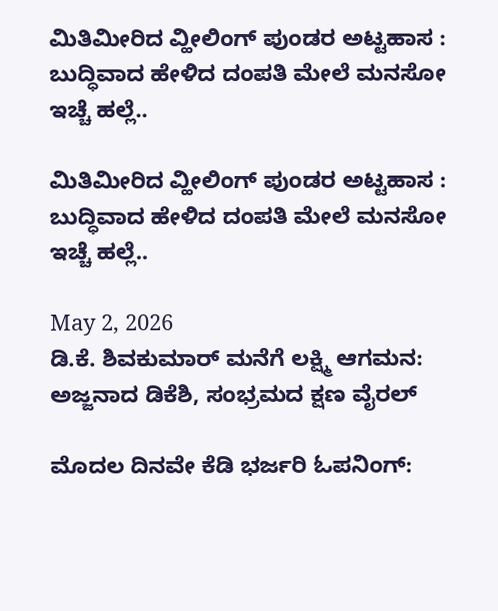ಮಿತಿಮೀರಿದ ವ್ಹೀಲಿಂಗ್‌ ಪುಂಡರ ಅಟ್ಟಹಾಸ : ಬುದ್ಧಿವಾದ ಹೇಳಿದ ದಂಪತಿ ಮೇಲೆ ಮನಸೋ ಇಚ್ಚೆ ಹಲ್ಲೆ..

ಮಿತಿಮೀರಿದ ವ್ಹೀಲಿಂಗ್‌ ಪುಂಡರ ಅಟ್ಟಹಾಸ : ಬುದ್ಧಿವಾದ ಹೇಳಿದ ದಂಪತಿ ಮೇಲೆ ಮನಸೋ ಇಚ್ಚೆ ಹಲ್ಲೆ..

May 2, 2026
ಡಿ.ಕೆ. ಶಿವಕುಮಾರ್ ಮನೆಗೆ ಲಕ್ಷ್ಮಿ ಆಗಮನ: ಅಜ್ಜನಾದ ಡಿಕೆಶಿ, ಸಂಭ್ರಮದ ಕ್ಷಣ ವೈರಲ್

ಮೊದಲ ದಿನವೇ ಕೆಡಿ ಭರ್ಜರಿ ಓಪನಿಂಗ್: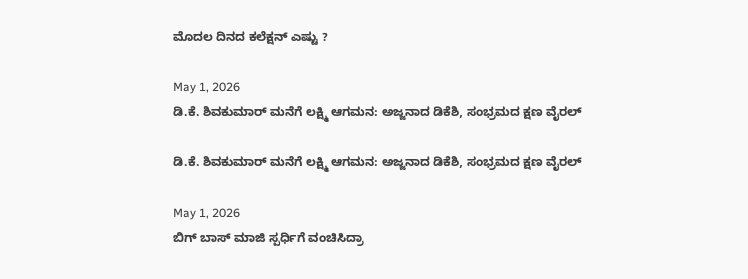ಮೊದಲ‌ ದಿನದ ಕಲೆಕ್ಷನ್ ಎಷ್ಟು ?

May 1, 2026
ಡಿ.ಕೆ. ಶಿವಕುಮಾರ್ ಮನೆಗೆ ಲಕ್ಷ್ಮಿ ಆಗಮನ: ಅಜ್ಜನಾದ ಡಿಕೆಶಿ, ಸಂಭ್ರಮದ ಕ್ಷಣ ವೈರಲ್

ಡಿ.ಕೆ. ಶಿವಕುಮಾರ್ ಮನೆಗೆ ಲಕ್ಷ್ಮಿ ಆಗಮನ: ಅಜ್ಜನಾದ ಡಿಕೆಶಿ, ಸಂಭ್ರಮದ ಕ್ಷಣ ವೈರಲ್

May 1, 2026
ಬಿಗ್‌ ಬಾಸ್‌ ಮಾಜಿ ಸ್ಪರ್ಧಿಗೆ ವಂಚಿಸಿದ್ರಾ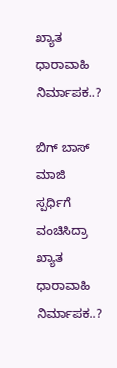ಖ್ಯಾತ ಧಾರಾವಾಹಿ ನಿರ್ಮಾಪಕ..?

ಬಿಗ್‌ ಬಾಸ್‌ ಮಾಜಿ ಸ್ಪರ್ಧಿಗೆ ವಂಚಿಸಿದ್ರಾ ಖ್ಯಾತ ಧಾರಾವಾಹಿ ನಿರ್ಮಾಪಕ..?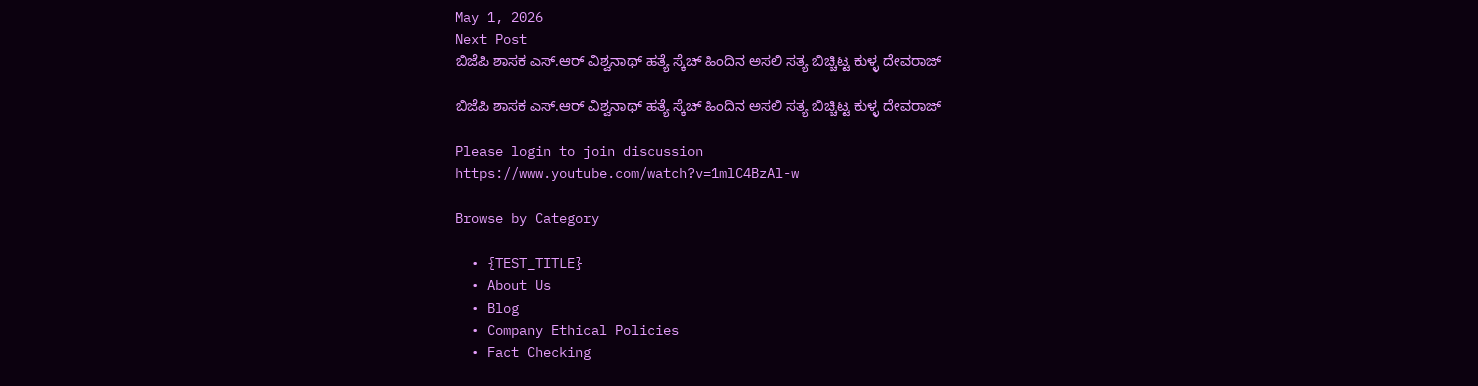May 1, 2026
Next Post
ಬಿಜೆಪಿ ಶಾಸಕ ಎಸ್.ಆರ್ ವಿಶ್ವನಾಥ್ ಹತ್ಯೆ ಸ್ಕೆಚ್ ಹಿಂದಿನ ಅಸಲಿ ಸತ್ಯ ಬಿಚ್ಚಿಟ್ಟ ಕುಳ್ಳ ದೇವರಾಜ್

ಬಿಜೆಪಿ ಶಾಸಕ ಎಸ್.ಆರ್ ವಿಶ್ವನಾಥ್ ಹತ್ಯೆ ಸ್ಕೆಚ್ ಹಿಂದಿನ ಅಸಲಿ ಸತ್ಯ ಬಿಚ್ಚಿಟ್ಟ ಕುಳ್ಳ ದೇವರಾಜ್

Please login to join discussion
https://www.youtube.com/watch?v=1mlC4BzAl-w

Browse by Category

  • {TEST_TITLE}
  • About Us
  • Blog
  • Company Ethical Policies
  • Fact Checking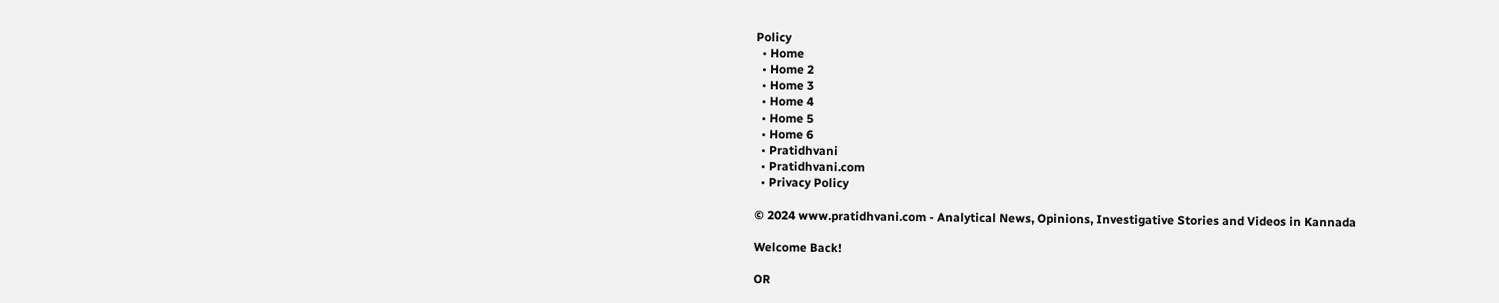Policy
  • Home
  • Home 2
  • Home 3
  • Home 4
  • Home 5
  • Home 6
  • Pratidhvani
  • Pratidhvani.com
  • Privacy Policy

© 2024 www.pratidhvani.com - Analytical News, Opinions, Investigative Stories and Videos in Kannada

Welcome Back!

OR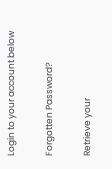Login to your account below

Forgotten Password?

Retrieve your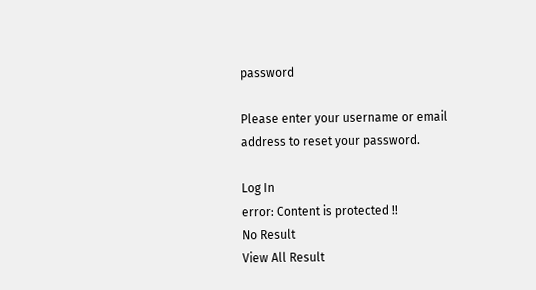password

Please enter your username or email address to reset your password.

Log In
error: Content is protected !!
No Result
View All Result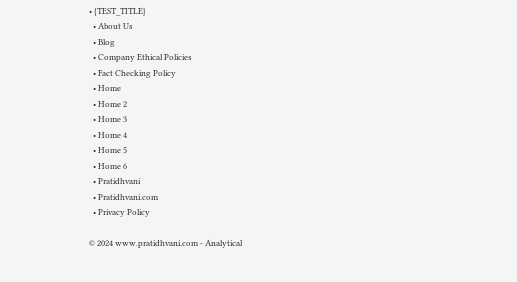• {TEST_TITLE}
  • About Us
  • Blog
  • Company Ethical Policies
  • Fact Checking Policy
  • Home
  • Home 2
  • Home 3
  • Home 4
  • Home 5
  • Home 6
  • Pratidhvani
  • Pratidhvani.com
  • Privacy Policy

© 2024 www.pratidhvani.com - Analytical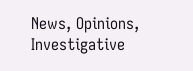News, Opinions, Investigative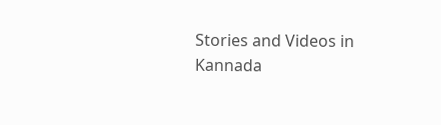Stories and Videos in Kannada